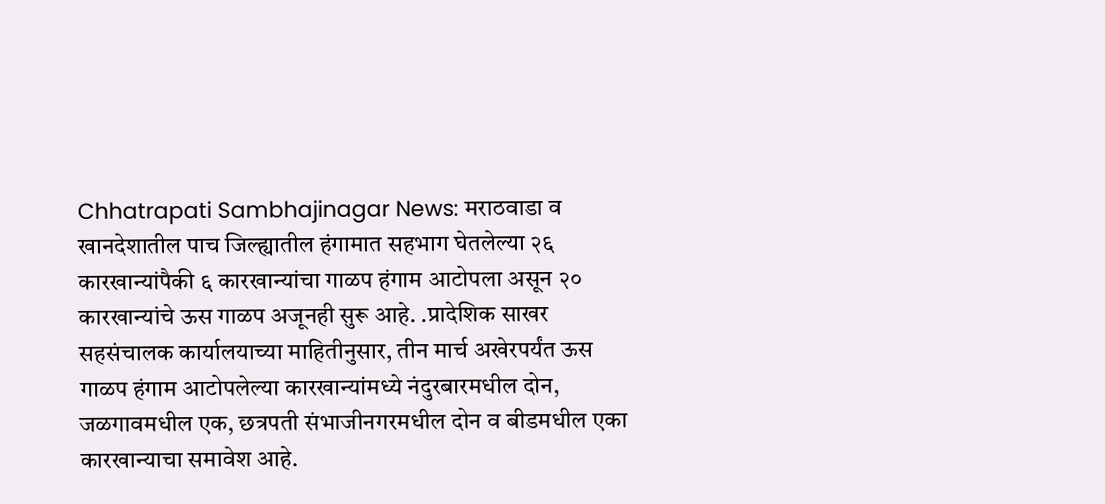Chhatrapati Sambhajinagar News: मराठवाडा व खानदेशातील पाच जिल्ह्यातील हंगामात सहभाग घेतलेल्या २६ कारखान्यांपैकी ६ कारखान्यांचा गाळप हंगाम आटोपला असून २० कारखान्यांचे ऊस गाळप अजूनही सुरू आहे. .प्रादेशिक साखर सहसंचालक कार्यालयाच्या माहितीनुसार, तीन मार्च अखेरपर्यंत ऊस गाळप हंगाम आटोपलेल्या कारखान्यांमध्ये नंदुरबारमधील दोन, जळगावमधील एक, छत्रपती संभाजीनगरमधील दोन व बीडमधील एका कारखान्याचा समावेश आहे.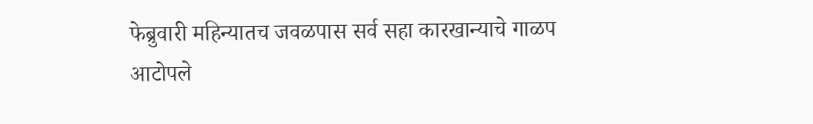फेब्रुवारी महिन्यातच जवळपास सर्व सहा कारखान्याचे गाळप आटोपले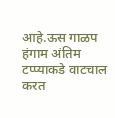आहे.ऊस गाळप हंगाम अंतिम टप्प्याकडे वाटचाल करत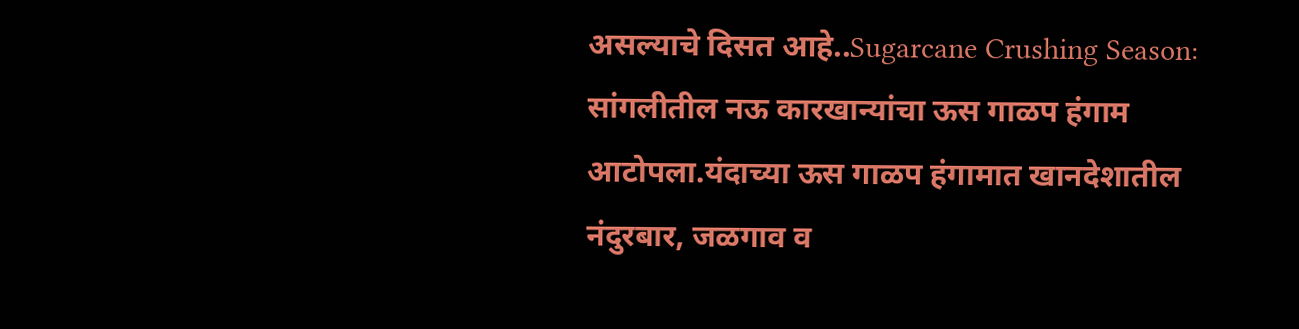असल्याचे दिसत आहे..Sugarcane Crushing Season: सांगलीतील नऊ कारखान्यांचा ऊस गाळप हंगाम आटोपला.यंदाच्या ऊस गाळप हंगामात खानदेशातील नंदुरबार, जळगाव व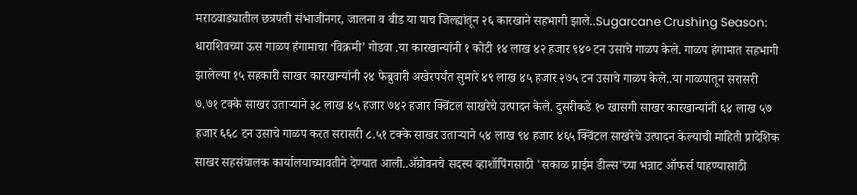मराठवाड्यातील छत्रपती संभाजीनगर, जालना व बीड या पाच जिल्ह्यांतून २६ कारखाने सहभागी झाले..Sugarcane Crushing Season: धाराशिवच्या ऊस गाळप हंगामाचा ‘विक्रमी’ गोडवा .या कारखान्यांनी १ कोटी १४ लाख ४२ हजार ९४० टन उसाचे गाळप केले. गाळप हंगामात सहभागी झालेल्या १५ सहकारी साखर कारखान्यांनी २४ फेब्रुवारी अखेरपर्यंत सुमारे ४९ लाख ४५ हजार २७५ टन उसाचे गाळप केले..या गाळपातून सरासरी ७.७१ टक्के साखर उताऱ्याने ३८ लाख ४५ हजार ७४२ हजार क्विंटल साखरेचे उत्पादन केले. दुसरीकडे १० खासगी साखर कारखान्यांनी ६४ लाख ५७ हजार ६६८ टन उसाचे गाळप करत सरासरी ८.५१ टक्के साखर उताऱ्याने ५४ लाख ९४ हजार ४६५ क्विंटल साखरेचे उत्पादन केल्याची माहिती प्रादेशिक साखर सहसंचालक कार्यालयाच्यावतीने देण्यात आली..ॲग्रोवनचे सदस्य व्हाशॉपिंगसाठी 'सकाळ प्राईम डील्स'च्या भन्नाट ऑफर्स पाहण्यासाठी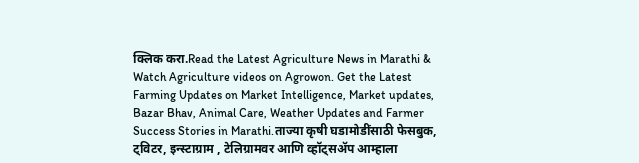क्लिक करा.Read the Latest Agriculture News in Marathi & Watch Agriculture videos on Agrowon. Get the Latest Farming Updates on Market Intelligence, Market updates, Bazar Bhav, Animal Care, Weather Updates and Farmer Success Stories in Marathi.ताज्या कृषी घडामोडींसाठी फेसबुक, ट्विटर, इन्स्टाग्राम , टेलिग्रामवर आणि व्हॉट्सॲप आम्हाला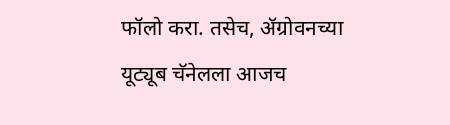फॉलो करा. तसेच, ॲग्रोवनच्या यूट्यूब चॅनेलला आजच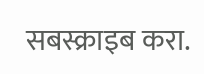सबस्क्राइब करा.